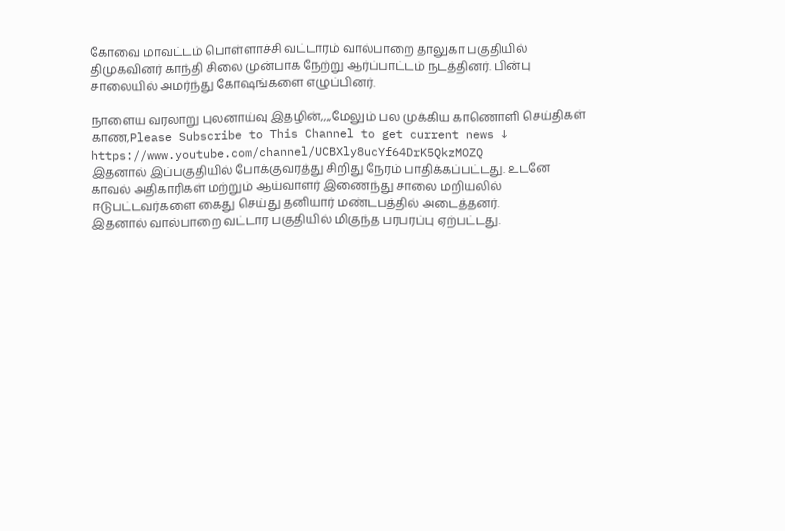கோவை மாவட்டம் பொள்ளாச்சி வட்டாரம் வால்பாறை தாலுகா பகுதியில் திமுகவினர் காந்தி சிலை முன்பாக நேற்று ஆர்ப்பாட்டம் நடத்தினர். பின்பு சாலையில் அமர்ந்து கோஷங்களை எழுப்பினர்.

நாளைய வரலாறு புலனாய்வு இதழின்,,,,மேலும் பல முக்கிய காணொளி செய்திகள் காண,Please Subscribe to This Channel to get current news ↓
https://www.youtube.com/channel/UCBXly8ucYf64DrK5QkzMOZQ
இதனால் இப்பகுதியில் போக்குவரத்து சிறிது நேரம் பாதிக்கப்பட்டது. உடனே காவல் அதிகாரிகள் மற்றும் ஆய்வாளர் இணைந்து சாலை மறியலில் ஈடுபட்டவர்களை கைது செய்து தனியார் மண்டபத்தில் அடைத்தனர்.
இதனால் வால்பாறை வட்டார பகுதியில் மிகுந்த பரபரப்பு ஏற்பட்டது.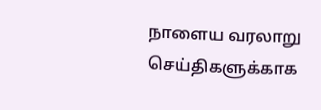நாளைய வரலாறு செய்திகளுக்காக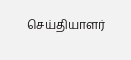செய்தியாளர்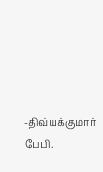-திவ்யக்குமார் பேபி.